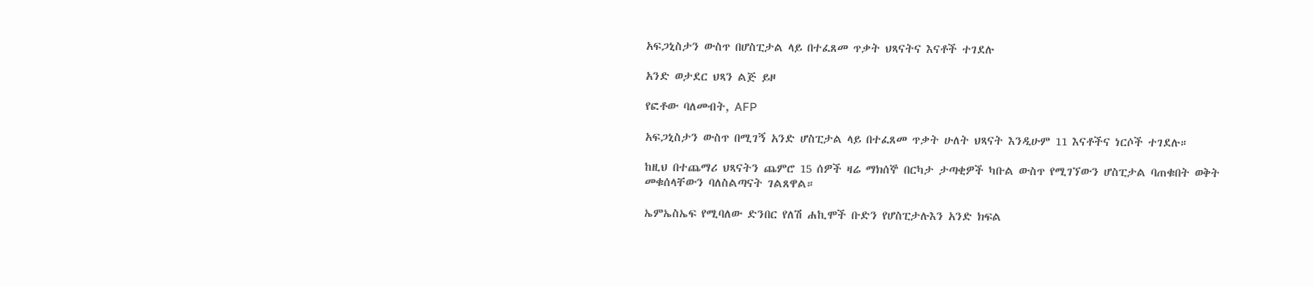አፍጋኒስታን ውስጥ በሆስፒታል ላይ በተፈጸመ ጥቃት ህጻናትና እናቶች ተገደሉ

አንድ ወታደር ህጻን ልጅ ይዞ

የፎቶው ባለመብት, AFP

አፍጋኒስታን ውስጥ በሚገኝ አንድ ሆስፒታል ላይ በተፈጸመ ጥቃት ሁለት ህጻናት እንዲሁም 11 እናቶችና ነርሶች ተገደሉ።

ከዚህ በተጨማሪ ህጻናትን ጨምሮ 15 ሰዎች ዛሬ ማክሰኞ በርካታ ታጣቂዎች ካቡል ውስጥ የሚገኘውን ሆስፒታል ባጠቁበት ወቅት መቁሰላቸውን ባለስልጣናት ገልጸዋል።

ኤምኤስኤፍ የሚባለው ድንበር የለሽ ሐኪሞች ቡድን የሆስፒታሉእን አንድ ክፍል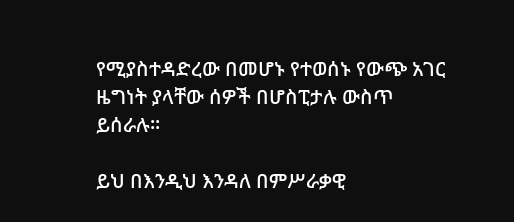የሚያስተዳድረው በመሆኑ የተወሰኑ የውጭ አገር ዜግነት ያላቸው ሰዎች በሆስፒታሉ ውስጥ ይሰራሉ።

ይህ በእንዲህ እንዳለ በምሥራቃዊ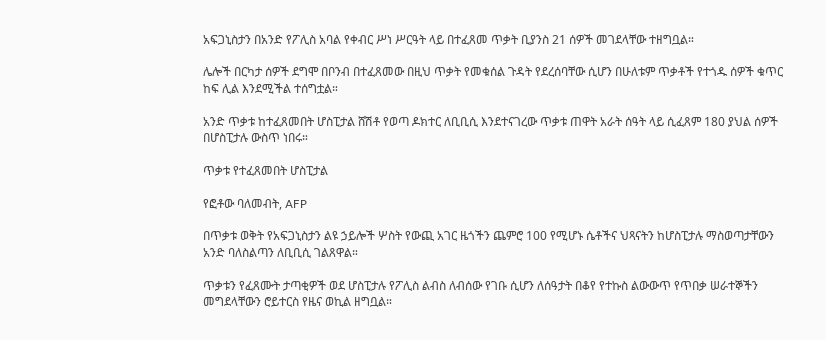አፍጋኒስታን በአንድ የፖሊስ አባል የቀብር ሥነ ሥርዓት ላይ በተፈጸመ ጥቃት ቢያንስ 21 ሰዎች መገደላቸው ተዘግቧል።

ሌሎች በርካታ ሰዎች ደግሞ በቦንብ በተፈጸመው በዚህ ጥቃት የመቁሰል ጉዳት የደረሰባቸው ሲሆን በሁለቱም ጥቃቶች የተጎዱ ሰዎች ቁጥር ከፍ ሊል እንደሚችል ተሰግቷል።

አንድ ጥቃቱ ከተፈጸመበት ሆስፒታል ሸሽቶ የወጣ ዶክተር ለቢቢሲ እንደተናገረው ጥቃቱ ጠዋት አራት ሰዓት ላይ ሲፈጸም 180 ያህል ሰዎች በሆስፒታሉ ውስጥ ነበሩ።

ጥቃቱ የተፈጸመበት ሆስፒታል

የፎቶው ባለመብት, AFP

በጥቃቱ ወቅት የአፍጋኒስታን ልዩ ኃይሎች ሦስት የውጪ አገር ዜጎችን ጨምሮ 100 የሚሆኑ ሴቶችና ህጻናትን ከሆስፒታሉ ማስወጣታቸውን አንድ ባለስልጣን ለቢቢሲ ገልጸዋል።

ጥቃቱን የፈጸሙት ታጣቂዎች ወደ ሆስፒታሉ የፖሊስ ልብስ ለብሰው የገቡ ሲሆን ለሰዓታት በቆየ የተኩስ ልውውጥ የጥበቃ ሠራተኞችን መግደላቸውን ሮይተርስ የዜና ወኪል ዘግቧል።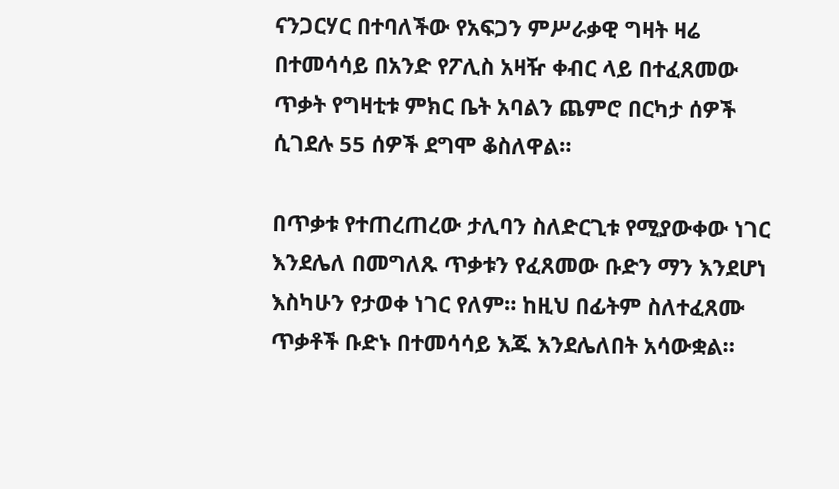ናንጋርሃር በተባለችው የአፍጋን ምሥራቃዊ ግዛት ዛሬ በተመሳሳይ በአንድ የፖሊስ አዛዥ ቀብር ላይ በተፈጸመው ጥቃት የግዛቲቱ ምክር ቤት አባልን ጨምሮ በርካታ ሰዎች ሲገደሉ 55 ሰዎች ደግሞ ቆስለዋል።

በጥቃቱ የተጠረጠረው ታሊባን ስለድርጊቱ የሚያውቀው ነገር እንደሌለ በመግለጹ ጥቃቱን የፈጸመው ቡድን ማን እንደሆነ እስካሁን የታወቀ ነገር የለም። ከዚህ በፊትም ስለተፈጸሙ ጥቃቶች ቡድኑ በተመሳሳይ እጁ እንደሌለበት አሳውቋል።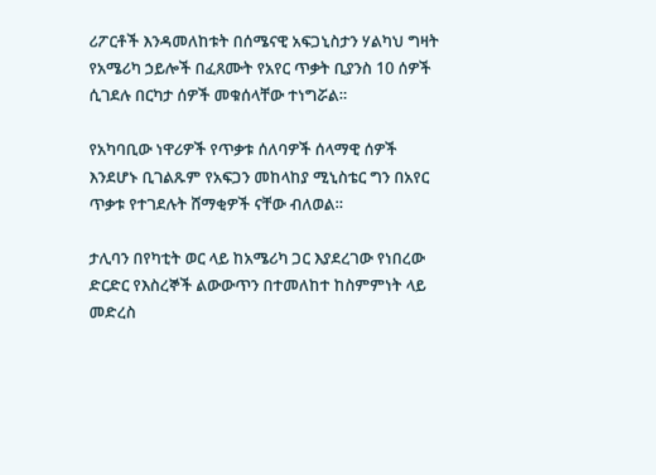ሪፖርቶች እንዳመለከቱት በሰሜናዊ አፍጋኒስታን ሃልካህ ግዛት የአሜሪካ ኃይሎች በፈጸሙት የአየር ጥቃት ቢያንስ 10 ሰዎች ሲገደሉ በርካታ ሰዎች መቁሰላቸው ተነግሯል።

የአካባቢው ነዋሪዎች የጥቃቱ ሰለባዎች ሰላማዊ ሰዎች እንደሆኑ ቢገልጹም የአፍጋን መከላከያ ሚኒስቴር ግን በአየር ጥቃቱ የተገደሉት ሸማቂዎች ናቸው ብለወል።

ታሊባን በየካቲት ወር ላይ ከአሜሪካ ጋር እያደረገው የነበረው ድርድር የእስረኞች ልውውጥን በተመለከተ ከስምምነት ላይ መድረስ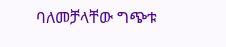ባለመቻላቸው ግጭቱ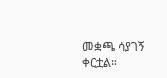መቋጫ ሳያገኝ ቀርቷል።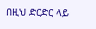በዚህ ድርድር ላይ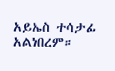አይኤስ ተሳታፊ አልነበረም።